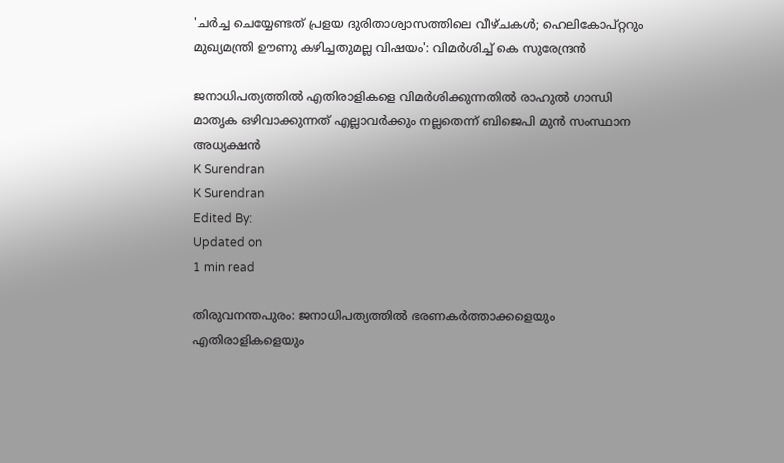'ചർച്ച ചെയ്യേണ്ടത് പ്രളയ ദുരിതാശ്വാസത്തിലെ വീഴ്ചകൾ; ഹെലികോപ്റ്ററും മുഖ്യമന്ത്രി ഊണു കഴിച്ചതുമല്ല വിഷയം': വിമർശിച്ച് കെ സുരേന്ദ്രൻ

ജനാധിപത്യത്തിൽ എതിരാളികളെ വിമർശിക്കുന്നതിൽ രാഹുൽ ഗാന്ധി മാതൃക ഒഴിവാക്കുന്നത് എല്ലാവർക്കും നല്ലതെന്ന് ബിജെപി മുൻ സംസ്ഥാന അധ്യക്ഷൻ
K Surendran
K Surendran
Edited By:
Updated on
1 min read

തിരുവനന്തപുരം: ജനാധിപത്യത്തിൽ ഭരണകർത്താക്കളെയും എതിരാളികളെയും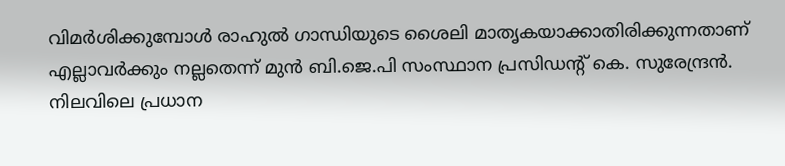വിമർശിക്കുമ്പോൾ രാഹുൽ ഗാന്ധിയുടെ ശൈലി മാതൃകയാക്കാതിരിക്കുന്നതാണ് എല്ലാവർക്കും നല്ലതെന്ന് മുൻ ബി.ജെ.പി സംസ്ഥാന പ്രസിഡന്റ് കെ. സുരേന്ദ്രൻ. നിലവിലെ പ്രധാന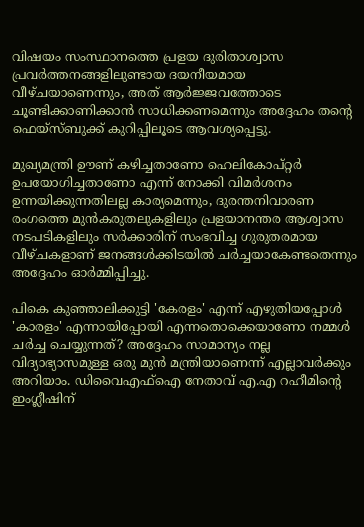വിഷയം സംസ്ഥാനത്തെ പ്രളയ ദുരിതാശ്വാസ പ്രവർത്തനങ്ങളിലുണ്ടായ ദയനീയമായ വീഴ്ചയാണെന്നും, അത് ആർജ്ജവത്തോടെ ചൂണ്ടിക്കാണിക്കാൻ സാധിക്കണമെന്നും അദ്ദേഹം തന്റെ ഫെയ്സ്ബുക്ക് കുറിപ്പിലൂടെ ആവശ്യപ്പെട്ടു.

മുഖ്യമന്ത്രി ഊണ് കഴിച്ചതാണോ ഹെലികോപ്റ്റർ ഉപയോഗിച്ചതാണോ എന്ന് നോക്കി വിമർശനം ഉന്നയിക്കുന്നതിലല്ല കാര്യമെന്നും, ദുരന്തനിവാരണ രംഗത്തെ മുൻകരുതലുകളിലും പ്രളയാനന്തര ആശ്വാസ നടപടികളിലും സർക്കാരിന് സംഭവിച്ച ഗുരുതരമായ വീഴ്ചകളാണ് ജനങ്ങൾക്കിടയിൽ ചർച്ചയാകേണ്ടതെന്നും അദ്ദേഹം ഓർമ്മിപ്പിച്ചു.

പികെ കുഞ്ഞാലിക്കുട്ടി 'കേരളം' എന്ന് എഴുതിയപ്പോൾ 'കാരളം' എന്നായിപ്പോയി എന്നതൊക്കെയാണോ നമ്മൾ ചർച്ച ചെയ്യുന്നത്? അദ്ദേഹം സാമാന്യം നല്ല വിദ്യാഭ്യാസമുള്ള ഒരു മുൻ മന്ത്രിയാണെന്ന് എല്ലാവർക്കും അറിയാം. ഡിവൈഎഫ്ഐ നേതാവ് എ.എ റഹീമിന്റെ ഇംഗ്ലീഷിന്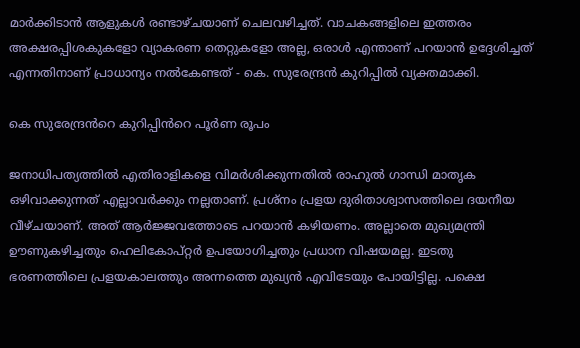മാർക്കിടാൻ ആളുകൾ രണ്ടാഴ്ചയാണ് ചെലവഴിച്ചത്. വാചകങ്ങളിലെ ഇത്തരം അക്ഷരപ്പിശകുകളോ വ്യാകരണ തെറ്റുകളോ അല്ല, ഒരാൾ എന്താണ് പറയാൻ ഉദ്ദേശിച്ചത് എന്നതിനാണ് പ്രാധാന്യം നൽകേണ്ടത് - കെ. സുരേന്ദ്രൻ കുറിപ്പിൽ വ്യക്തമാക്കി.

കെ സുരേന്ദ്രൻറെ കുറിപ്പിൻറെ പൂർണ രൂപം

ജനാധിപത്യത്തിൽ എതിരാളികളെ വിമർശിക്കുന്നതിൽ രാഹുൽ ഗാന്ധി മാതൃക ഒഴിവാക്കുന്നത് എല്ലാവർക്കും നല്ലതാണ്. പ്രശ്നം പ്രളയ ദുരിതാശ്വാസത്തിലെ ദയനീയ വീഴ്ചയാണ്. അത് ആർജ്ജവത്തോടെ പറയാൻ കഴിയണം. അല്ലാതെ മുഖ്യമന്ത്രി ഊണുകഴിച്ചതും ഹെലികോപ്‌റ്റർ ഉപയോഗിച്ചതും പ്രധാന വിഷയമല്ല. ഇടതു ഭരണത്തിലെ പ്രളയകാലത്തും അന്നത്തെ മുഖ്യൻ എവിടേയും പോയിട്ടില്ല. പക്ഷെ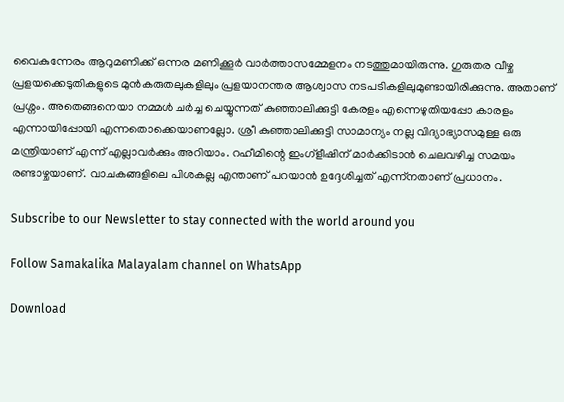വൈകുന്നേരം ആറുമണിക്ക് ഒന്നര മണിക്കൂർ വാർത്താസമ്മേളനം നടത്തുമായിരുന്നു. ഗുരുതര വീഴ്ച പ്രളയക്കെടുതികളുടെ മുൻകരുതലുകളിലും പ്രളയാനന്തര ആശ്വാസ നടപടികളിലുമുണ്ടായിരിക്കുന്നു. അതാണ് പ്രശ്നം. അതെങ്ങനെയാ നമ്മൾ ചർച്ച ചെയ്യുന്നത് കുഞ്ഞാലിക്കുട്ടി കേരളം എന്നെഴുതിയപ്പോ കാരളം എന്നായിപ്പോയി എന്നതൊക്കെയാണല്ലോ. ശ്രീ കുഞ്ഞാലിക്കുട്ടി സാമാന്യം നല്ല വിദ്യാഭ്യാസമുള്ള ഒരു മന്ത്രിയാണ് എന്ന് എല്ലാവർക്കും അറിയാം. റഹീമിന്റെ ഇംഗ്ളീഷിന് മാർക്കിടാൻ ചെലവഴിച്ച സമയം രണ്ടാഴ്ചയാണ്. വാചകങ്ങളിലെ പിശകല്ല എന്താണ് പറയാൻ ഉദ്ദേശിച്ചത് എന്ന്നതാണ് പ്രധാനം.

Subscribe to our Newsletter to stay connected with the world around you

Follow Samakalika Malayalam channel on WhatsApp

Download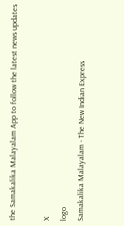the Samakalika Malayalam App to follow the latest news updates

X
logo
Samakalika Malayalam - The New Indian Express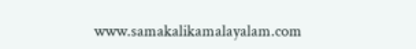www.samakalikamalayalam.com